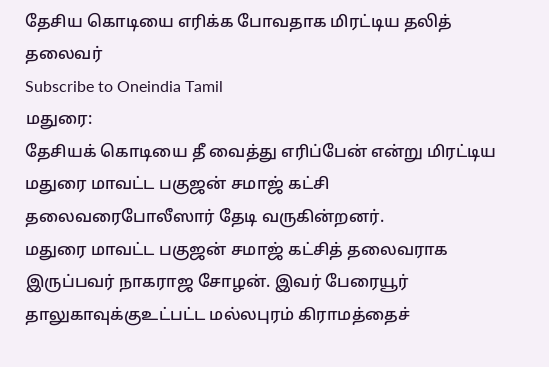தேசிய கொடியை எரிக்க போவதாக மிரட்டிய தலித் தலைவர்
Subscribe to Oneindia Tamil
மதுரை:
தேசியக் கொடியை தீ வைத்து எரிப்பேன் என்று மிரட்டிய மதுரை மாவட்ட பகுஜன் சமாஜ் கட்சி தலைவரைபோலீஸார் தேடி வருகின்றனர்.
மதுரை மாவட்ட பகுஜன் சமாஜ் கட்சித் தலைவராக இருப்பவர் நாகராஜ சோழன். இவர் பேரையூர் தாலுகாவுக்குஉட்பட்ட மல்லபுரம் கிராமத்தைச்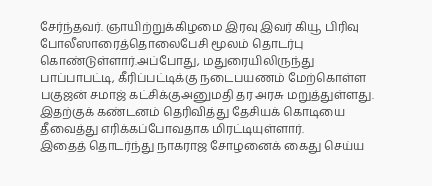சேர்ந்தவர். ஞாயிற்றுக்கிழமை இரவு இவர் கியூ பிரிவு போலீஸாரைத்தொலைபேசி மூலம் தொடர்பு கொண்டுள்ளார்.அப்போது, மதுரையிலிருந்து பாப்பாபட்டி, கீரிப்பட்டிக்கு நடைபயணம் மேற்கொள்ள பகுஜன் சமாஜ் கட்சிக்குஅனுமதி தர அரசு மறுத்துள்ளது. இதற்குக் கண்டனம் தெரிவித்து தேசியக் கொடியை தீவைத்து எரிக்கப்போவதாக மிரட்டியுள்ளார்.
இதைத் தொடர்ந்து நாகராஜ சோழனைக் கைது செய்ய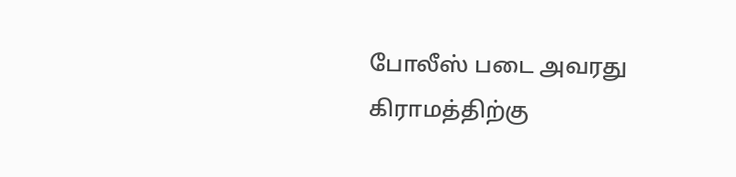போலீஸ் படை அவரது கிராமத்திற்கு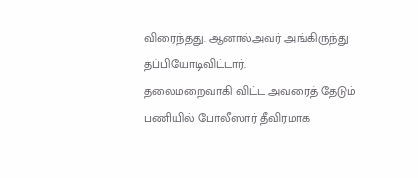விரைந்தது. ஆனால்அவர் அங்கிருந்து தப்பியோடிவிட்டார்.
தலைமறைவாகி விட்ட அவரைத் தேடும் பணியில் போலீஸார் தீவிரமாக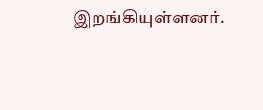இறங்கியுள்ளனர்.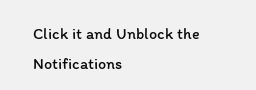Click it and Unblock the Notifications